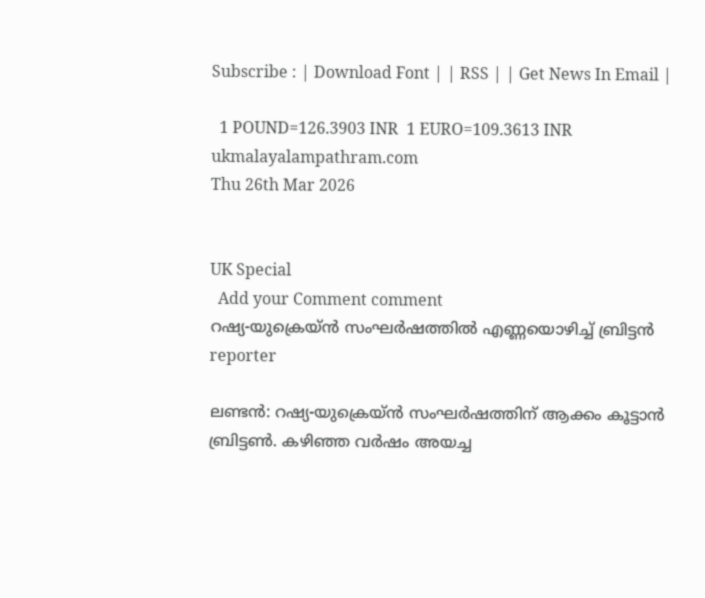Subscribe : | Download Font | | RSS | | Get News In Email |

  1 POUND=126.3903 INR  1 EURO=109.3613 INR
ukmalayalampathram.com
Thu 26th Mar 2026


UK Special
  Add your Comment comment
റഷ്യ-യുക്രെയ്ന്‍ സംഘര്‍ഷത്തില്‍ എണ്ണയൊഴിച്ച് ബ്രിട്ടന്‍
reporter

ലണ്ടന്‍: റഷ്യ-യുക്രെയ്ന്‍ സംഘര്‍ഷത്തിന് ആക്കം കൂട്ടാന്‍ ബ്രിട്ടണ്‍. കഴിഞ്ഞ വര്‍ഷം അയച്ച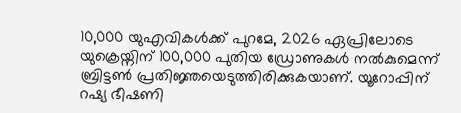10,000 യുഎവികള്‍ക്ക് പുറമേ, 2026 ഏപ്രിലോടെ യുക്രെയ്നിന് 100,000 പുതിയ ഡ്രോണുകള്‍ നല്‍കുമെന്ന് ബ്രിട്ടണ്‍ പ്രതിജ്ഞയെടുത്തിരിക്കുകയാണ്. യൂറോപ്പിന് റഷ്യ ഭീഷണി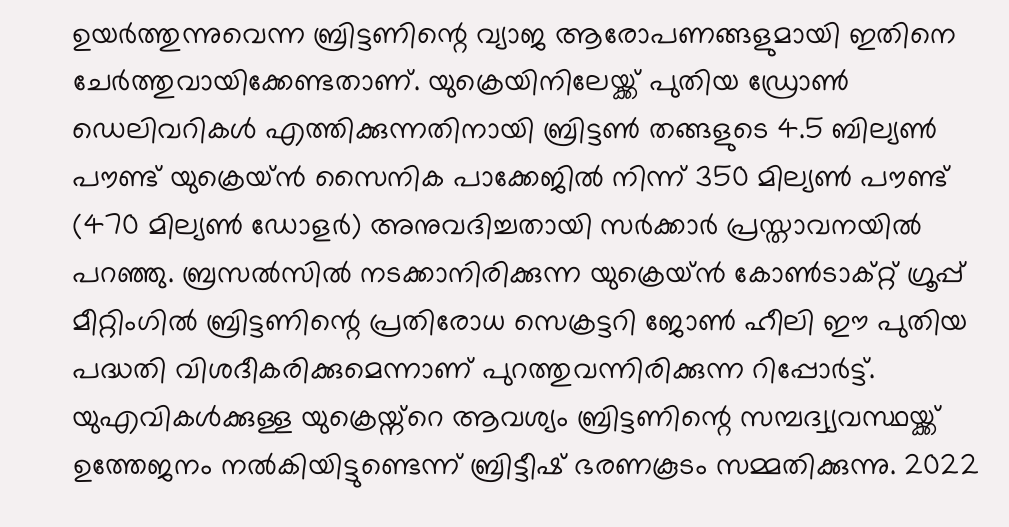ഉയര്‍ത്തുന്നുവെന്ന ബ്രിട്ടണിന്റെ വ്യാജ ആരോപണങ്ങളുമായി ഇതിനെ ചേര്‍ത്തുവായിക്കേണ്ടതാണ്. യുക്രെയിനിലേയ്ക്ക് പുതിയ ഡ്രോണ്‍ ഡെലിവറികള്‍ എത്തിക്കുന്നതിനായി ബ്രിട്ടണ്‍ തങ്ങളുടെ 4.5 ബില്യണ്‍ പൗണ്ട് യുക്രെയ്ന്‍ സൈനിക പാക്കേജില്‍ നിന്ന് 350 മില്യണ്‍ പൗണ്ട് (470 മില്യണ്‍ ഡോളര്‍) അനുവദിച്ചതായി സര്‍ക്കാര്‍ പ്രസ്താവനയില്‍ പറഞ്ഞു. ബ്രസല്‍സില്‍ നടക്കാനിരിക്കുന്ന യുക്രെയ്ന്‍ കോണ്‍ടാക്റ്റ് ഗ്രൂപ്പ് മീറ്റിംഗില്‍ ബ്രിട്ടണിന്റെ പ്രതിരോധ സെക്രട്ടറി ജോണ്‍ ഹീലി ഈ പുതിയ പദ്ധതി വിശദീകരിക്കുമെന്നാണ് പുറത്തുവന്നിരിക്കുന്ന റിപ്പോര്‍ട്ട്. യുഎവികള്‍ക്കുള്ള യുക്രെയ്ന്റെ ആവശ്യം ബ്രിട്ടണിന്റെ സമ്പദ്വ്യവസ്ഥയ്ക്ക് ഉത്തേജനം നല്‍കിയിട്ടുണ്ടെന്ന് ബ്രിട്ടീഷ് ഭരണകൂടം സമ്മതിക്കുന്നു. 2022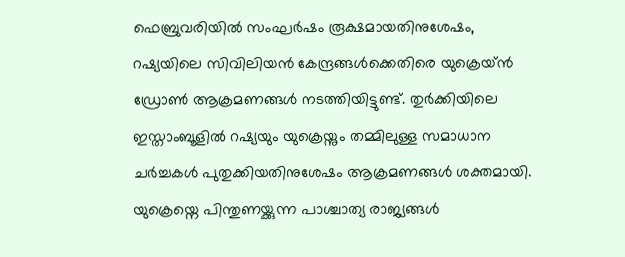ഫെബ്രുവരിയില്‍ സംഘര്‍ഷം രൂക്ഷമായതിനുശേഷം, റഷ്യയിലെ സിവിലിയന്‍ കേന്ദ്രങ്ങള്‍ക്കെതിരെ യുക്രെയ്ന്‍ ഡ്രോണ്‍ ആക്രമണങ്ങള്‍ നടത്തിയിട്ടുണ്ട്. തുര്‍ക്കിയിലെ ഇസ്താംബൂളില്‍ റഷ്യയും യുക്രെയ്നും തമ്മിലുള്ള സമാധാന ചര്‍ച്ചകള്‍ പുതുക്കിയതിനുശേഷം ആക്രമണങ്ങള്‍ ശക്തമായി. യുക്രെയ്നെ പിന്തുണയ്ക്കുന്ന പാശ്ചാത്യ രാജ്യങ്ങള്‍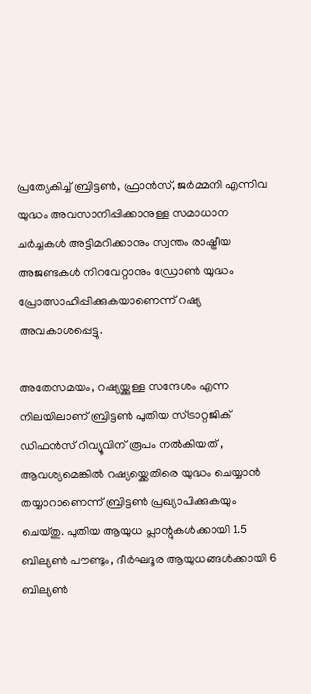പ്രത്യേകിച്ച് ബ്രിട്ടണ്‍, ഫ്രാന്‍സ്, ജര്‍മ്മനി എന്നിവ യുദ്ധം അവസാനിപ്പിക്കാനുള്ള സമാധാന ചര്‍ച്ചകള്‍ അട്ടിമറിക്കാനും സ്വന്തം രാഷ്ട്രീയ അജണ്ടകള്‍ നിറവേറ്റാനും ഡ്രോണ്‍ യുദ്ധം പ്രോത്സാഹിപ്പിക്കുകയാണെന്ന് റഷ്യ അവകാശപ്പെട്ടു.

അതേസമയം, റഷ്യയ്ക്കുള്ള സന്ദേശം എന്ന നിലയിലാണ് ബ്രിട്ടണ്‍ പുതിയ സ്ട്രാറ്റജിക് ഡിഫന്‍സ് റിവ്യൂവിന് രൂപം നല്‍കിയത് , ആവശ്യമെങ്കില്‍ റഷ്യയ്ക്കെതിരെ യുദ്ധം ചെയ്യാന്‍ തയ്യാറാണെന്ന് ബ്രിട്ടണ്‍ പ്രഖ്യാപിക്കുകയും ചെയ്തു. പുതിയ ആയുധ പ്ലാന്റുകള്‍ക്കായി 1.5 ബില്യണ്‍ പൗണ്ടും, ദീര്‍ഘദൂര ആയുധങ്ങള്‍ക്കായി 6 ബില്യണ്‍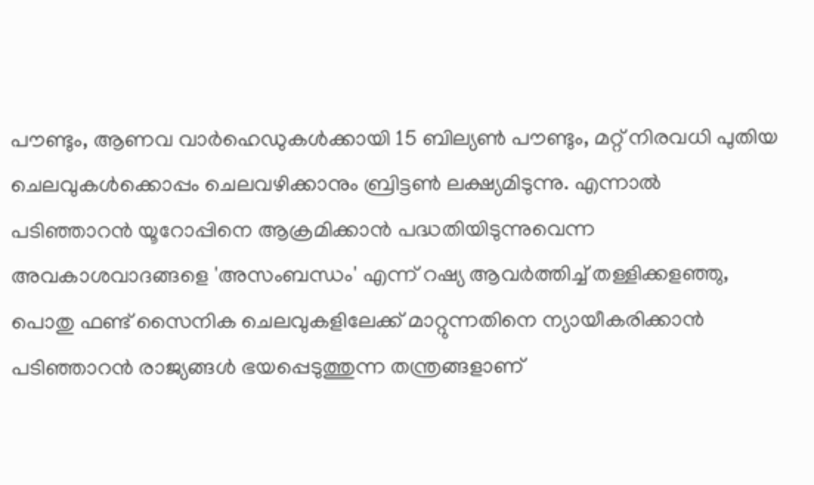പൗണ്ടും, ആണവ വാര്‍ഹെഡുകള്‍ക്കായി 15 ബില്യണ്‍ പൗണ്ടും, മറ്റ് നിരവധി പുതിയ ചെലവുകള്‍ക്കൊപ്പം ചെലവഴിക്കാനും ബ്രിട്ടണ്‍ ലക്ഷ്യമിടുന്നു. എന്നാല്‍ പടിഞ്ഞാറന്‍ യൂറോപ്പിനെ ആക്രമിക്കാന്‍ പദ്ധതിയിടുന്നുവെന്ന അവകാശവാദങ്ങളെ 'അസംബന്ധം' എന്ന് റഷ്യ ആവര്‍ത്തിച്ച് തള്ളിക്കളഞ്ഞു, പൊതു ഫണ്ട് സൈനിക ചെലവുകളിലേക്ക് മാറ്റുന്നതിനെ ന്യായീകരിക്കാന്‍ പടിഞ്ഞാറന്‍ രാജ്യങ്ങള്‍ ഭയപ്പെടുത്തുന്ന തന്ത്രങ്ങളാണ്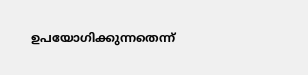ഉപയോഗിക്കുന്നതെന്ന്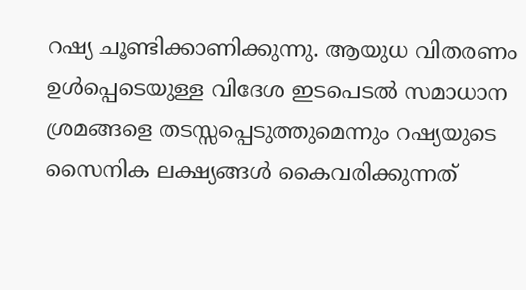റഷ്യ ചൂണ്ടിക്കാണിക്കുന്നു. ആയുധ വിതരണം ഉള്‍പ്പെടെയുള്ള വിദേശ ഇടപെടല്‍ സമാധാന ശ്രമങ്ങളെ തടസ്സപ്പെടുത്തുമെന്നും റഷ്യയുടെ സൈനിക ലക്ഷ്യങ്ങള്‍ കൈവരിക്കുന്നത്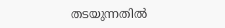തടയുന്നതില്‍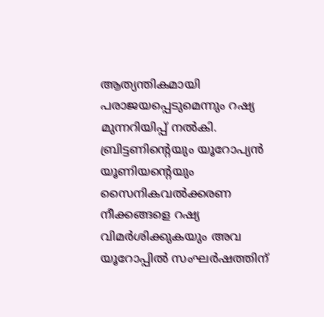ആത്യന്തികമായി പരാജയപ്പെടുമെന്നും റഷ്യ മുന്നറിയിപ്പ് നല്‍കി. ബ്രിട്ടണിന്റെയും യൂറോപ്യന്‍ യൂണിയന്റെയും സൈനികവല്‍ക്കരണ നീക്കങ്ങളെ റഷ്യ വിമര്‍ശിക്കുകയും അവ യൂറോപ്പില്‍ സംഘര്‍ഷത്തിന്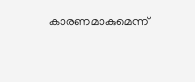കാരണമാകുമെന്ന്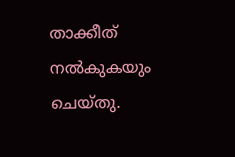താക്കീത് നല്‍കുകയും ചെയ്തു.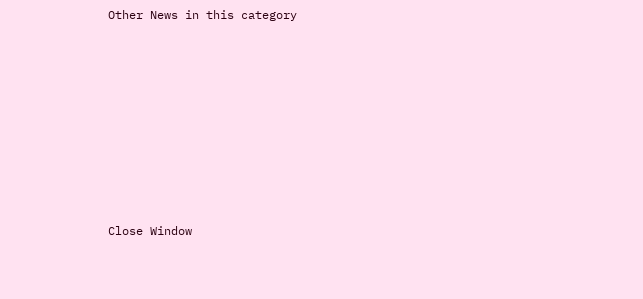Other News in this category








Close Window